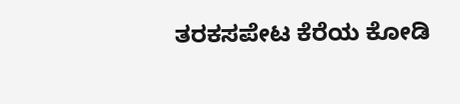ತರಕಸಪೇಟ ಕೆರೆಯ ಕೋಡಿ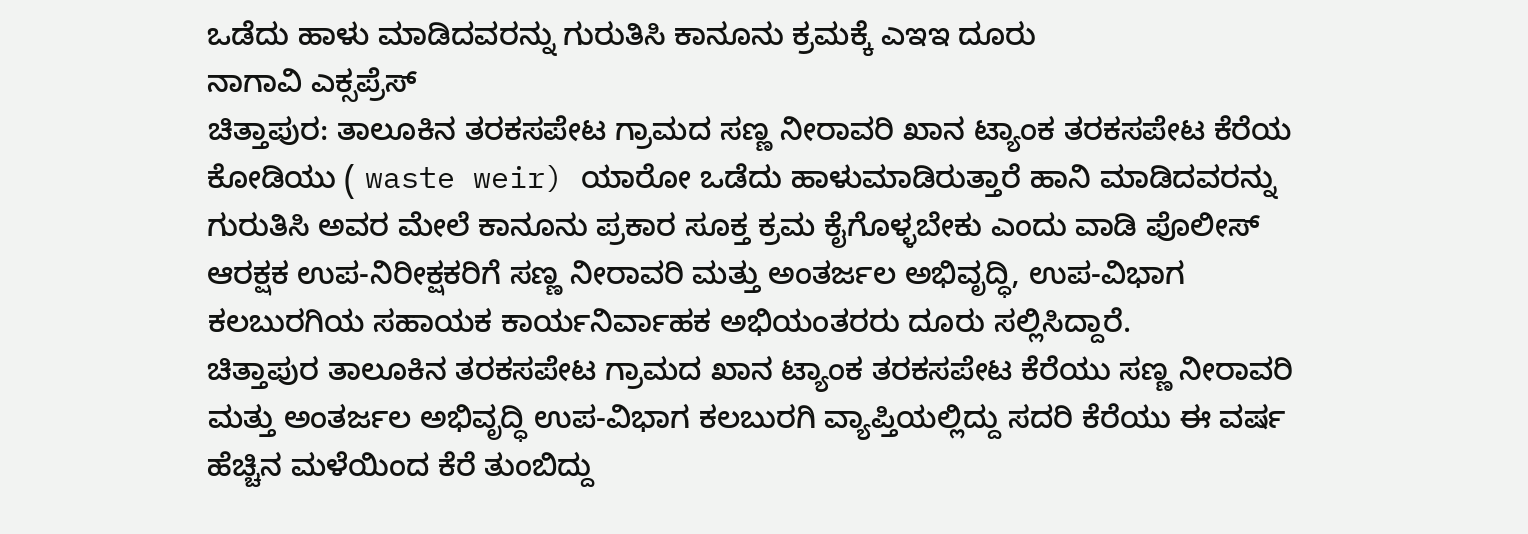ಒಡೆದು ಹಾಳು ಮಾಡಿದವರನ್ನು ಗುರುತಿಸಿ ಕಾನೂನು ಕ್ರಮಕ್ಕೆ ಎಇಇ ದೂರು
ನಾಗಾವಿ ಎಕ್ಸಪ್ರೆಸ್
ಚಿತ್ತಾಪುರ: ತಾಲೂಕಿನ ತರಕಸಪೇಟ ಗ್ರಾಮದ ಸಣ್ಣ ನೀರಾವರಿ ಖಾನ ಟ್ಯಾಂಕ ತರಕಸಪೇಟ ಕೆರೆಯ ಕೋಡಿಯು ( waste weir) ಯಾರೋ ಒಡೆದು ಹಾಳುಮಾಡಿರುತ್ತಾರೆ ಹಾನಿ ಮಾಡಿದವರನ್ನು ಗುರುತಿಸಿ ಅವರ ಮೇಲೆ ಕಾನೂನು ಪ್ರಕಾರ ಸೂಕ್ತ ಕ್ರಮ ಕೈಗೊಳ್ಳಬೇಕು ಎಂದು ವಾಡಿ ಪೊಲೀಸ್ ಆರಕ್ಷಕ ಉಪ-ನಿರೀಕ್ಷಕರಿಗೆ ಸಣ್ಣ ನೀರಾವರಿ ಮತ್ತು ಅಂತರ್ಜಲ ಅಭಿವೃದ್ಧಿ, ಉಪ-ವಿಭಾಗ ಕಲಬುರಗಿಯ ಸಹಾಯಕ ಕಾರ್ಯನಿರ್ವಾಹಕ ಅಭಿಯಂತರರು ದೂರು ಸಲ್ಲಿಸಿದ್ದಾರೆ.
ಚಿತ್ತಾಪುರ ತಾಲೂಕಿನ ತರಕಸಪೇಟ ಗ್ರಾಮದ ಖಾನ ಟ್ಯಾಂಕ ತರಕಸಪೇಟ ಕೆರೆಯು ಸಣ್ಣ ನೀರಾವರಿ ಮತ್ತು ಅಂತರ್ಜಲ ಅಭಿವೃದ್ಧಿ ಉಪ-ವಿಭಾಗ ಕಲಬುರಗಿ ವ್ಯಾಪ್ತಿಯಲ್ಲಿದ್ದು ಸದರಿ ಕೆರೆಯು ಈ ವರ್ಷ ಹೆಚ್ಚಿನ ಮಳೆಯಿಂದ ಕೆರೆ ತುಂಬಿದ್ದು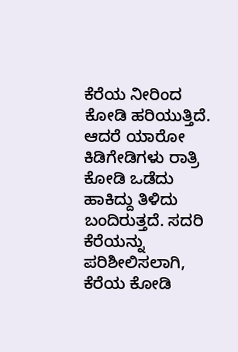ಕೆರೆಯ ನೀರಿಂದ ಕೋಡಿ ಹರಿಯುತ್ತಿದೆ. ಆದರೆ ಯಾರೋ ಕಿಡಿಗೇಡಿಗಳು ರಾತ್ರಿ ಕೋಡಿ ಒಡೆದು ಹಾಕಿದ್ದು ತಿಳಿದು ಬಂದಿರುತ್ತದೆ. ಸದರಿ ಕೆರೆಯನ್ನು ಪರಿಶೀಲಿಸಲಾಗಿ, ಕೆರೆಯ ಕೋಡಿ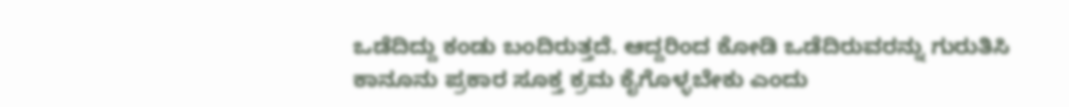ಒಡೆದಿದ್ದು ಕಂಡು ಬಂದಿರುತ್ತದೆ. ಆದ್ದರಿಂದ ಕೋಡಿ ಒಡೆದಿರುವರನ್ನು ಗುರುತಿಸಿ ಕಾನೂನು ಪ್ರಕಾರ ಸೂಕ್ತ ಕ್ರಮ ಕೈಗೊಳ್ಳಬೇಕು ಎಂದು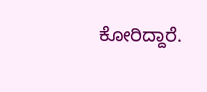ಕೋರಿದ್ದಾರೆ.